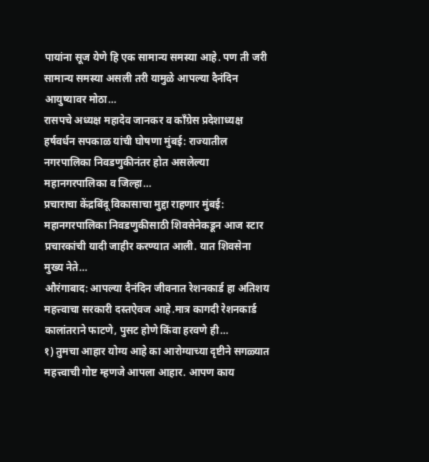पायांना सूज येणे हि एक सामान्य समस्या आहे. पण ती जरी सामान्य समस्या असली तरी यामुळे आपल्या दैनंदिन आयुष्यावर मोठा…
रासपचे अध्यक्ष महादेव जानकर व काँग्रेस प्रदेशाध्यक्ष हर्षवर्धन सपकाळ यांची घोषणा मुंबई: राज्यातील नगरपालिका निवडणुकीनंतर होत असलेल्या महानगरपालिका व जिल्हा…
प्रचाराचा केंद्रबिंदू विकासाचा मुद्दा राहणार मुंबई: महानगरपालिका निवडणुकीसाठी शिवसेनेकडून आज स्टार प्रचारकांची यादी जाहीर करण्यात आली. यात शिवसेना मुख्य नेते…
औरंगाबाद: आपल्या दैनंदिन जीवनात रेशनकार्ड हा अतिशय महत्त्वाचा सरकारी दस्तऐवज आहे.मात्र कागदी रेशनकार्ड कालांतराने फाटणे, पुसट होणे किंवा हरवणे ही…
१) तुमचा आहार योग्य आहे का आरोग्याच्या दृष्टीने सगळ्यात महत्त्वाची गोष्ट म्हणजे आपला आहार. आपण काय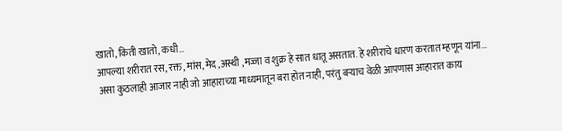खातो, किती खातो, कधी…
आपल्या शरीरात रस, रक्त, मांस, मेद ,अस्थी ,मज्जा व शुक्र हे सात धातू असतात. हे शरीराचे धारण करतात म्हणून यांना…
असा कुठलाही आजार नाही जो आहाराच्या माध्यमातून बरा होत नाही, परंतु बऱ्याच वेळी आपणास आहारात काय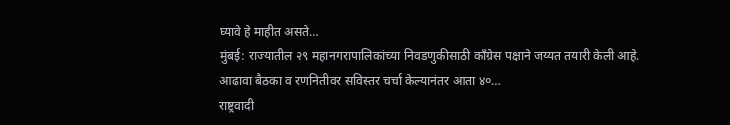घ्यावे हे माहीत असते…
मुंबई: राज्यातील २९ महानगरापालिकांच्या निवडणुकीसाठी काँग्रेस पक्षाने जय्यत तयारी केली आहे. आढावा बैठका व रणनितीवर सविस्तर चर्चा केल्यानंतर आता ४०…
राष्ट्रवादी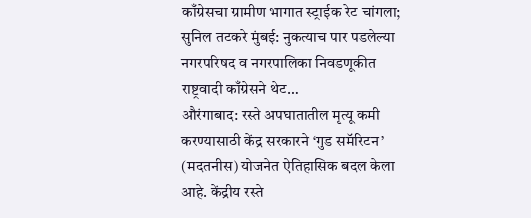काँग्रेसचा ग्रामीण भागात स्ट्राईक रेट चांगला; सुनिल तटकरे मुंबई: नुकत्याच पार पडलेल्या नगरपरिषद व नगरपालिका निवडणूकीत राष्ट्रवादी काँग्रेसने थेट…
औरंगाबाद: रस्ते अपघातातील मृत्यू कमी करण्यासाठी केंद्र सरकारने ‘गुड समॅरिटन’ (मदतनीस) योजनेत ऐतिहासिक बदल केला आहे. केंद्रीय रस्ते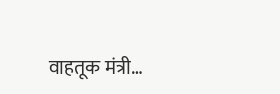वाहतूक मंत्री…